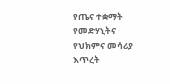የጤና ተቋማት የመድሃኒትና የህክምና መሳሪያ እጥረት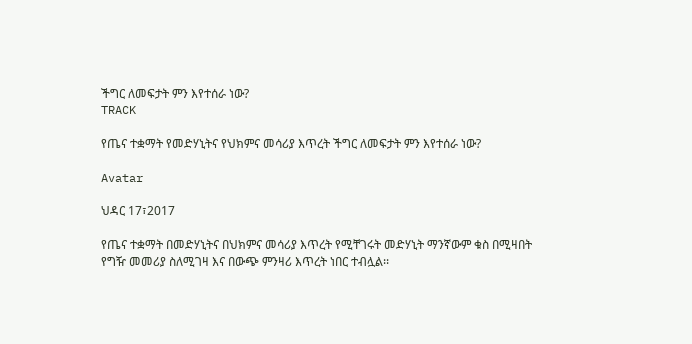ችግር ለመፍታት ምን እየተሰራ ነው?
TRACK

የጤና ተቋማት የመድሃኒትና የህክምና መሳሪያ እጥረት ችግር ለመፍታት ምን እየተሰራ ነው?

Avatar

ህዳር 17፣2017

የጤና ተቋማት በመድሃኒትና በህክምና መሳሪያ እጥረት የሚቸገሩት መድሃኒት ማንኛውም ቁስ በሚዛበት የግዥ መመሪያ ስለሚገዛ እና በውጭ ምንዛሪ እጥረት ነበር ተብሏል፡፡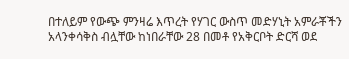በተለይም የውጭ ምንዛሬ እጥረት የሃገር ውስጥ መድሃኒት አምራቾችን አላንቀሳቅስ ብሏቸው ከነበራቸው 28 በመቶ የአቅርቦት ድርሻ ወደ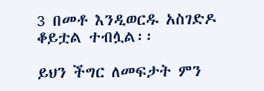3 በመቶ እንዲወርዱ አስገድዶ ቆይቷል ተብሏል፡፡

ይህን ችግር ለመፍታት ምን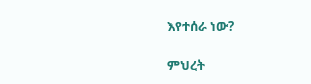እየተሰራ ነው?

ምህረት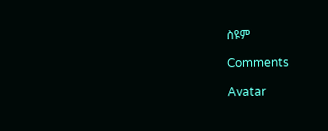ስዩም

Comments

Avatar